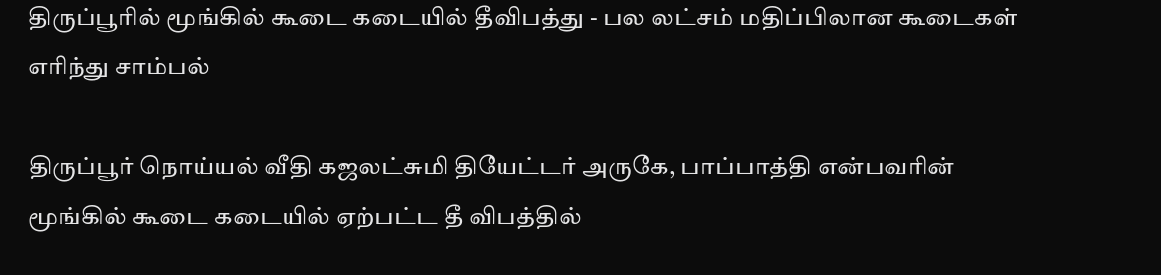திருப்பூரில் மூங்கில் கூடை கடையில் தீவிபத்து - பல லட்சம் மதிப்பிலான கூடைகள் எரிந்து சாம்பல்

திருப்பூர் நொய்யல் வீதி கஜலட்சுமி தியேட்டர் அருகே, பாப்பாத்தி என்பவரின் மூங்கில் கூடை கடையில் ஏற்பட்ட தீ விபத்தில்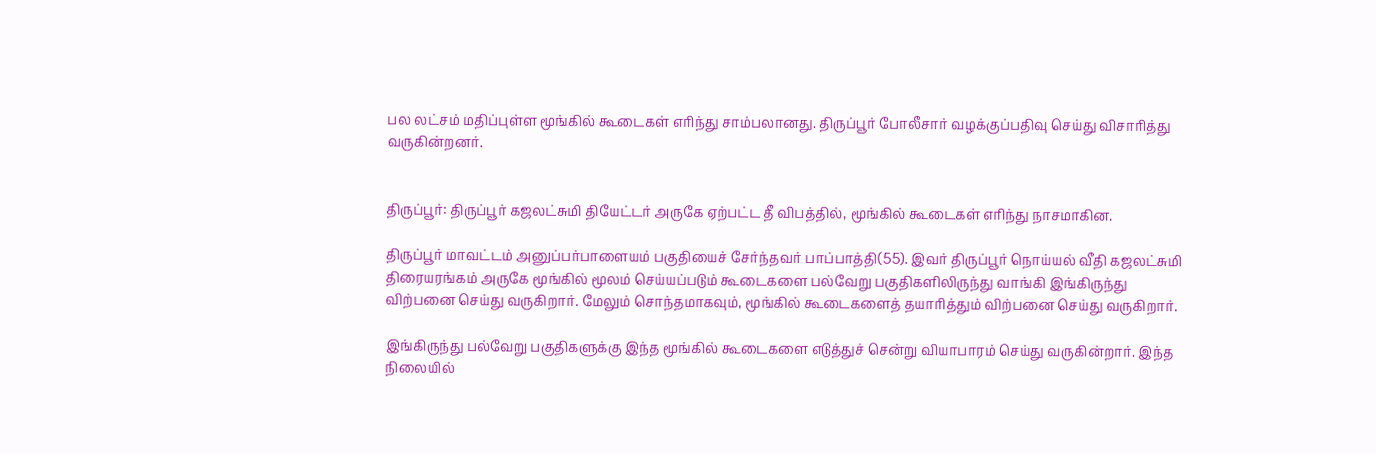பல லட்சம் மதிப்புள்ள மூங்கில் கூடைகள் எரிந்து சாம்பலானது. திருப்பூர் போலீசார் வழக்குப்பதிவு செய்து விசாரித்து வருகின்றனர்.


திருப்பூர்: திருப்பூர் கஜலட்சுமி தியேட்டர் அருகே ஏற்பட்ட தீ விபத்தில், மூங்கில் கூடைகள் எரிந்து நாசமாகின.

திருப்பூர் மாவட்டம் அனுப்பர்பாளையம் பகுதியைச் சேர்ந்தவர் பாப்பாத்தி(55). இவர் திருப்பூர் நொய்யல் வீதி கஜலட்சுமி திரையரங்கம் அருகே மூங்கில் மூலம் செய்யப்படும் கூடைகளை பல்வேறு பகுதிகளிலிருந்து வாங்கி இங்கிருந்து விற்பனை செய்து வருகிறார். மேலும் சொந்தமாகவும், மூங்கில் கூடைகளைத் தயாரித்தும் விற்பனை செய்து வருகிறார்.

இங்கிருந்து பல்வேறு பகுதிகளுக்கு இந்த மூங்கில் கூடைகளை எடுத்துச் சென்று வியாபாரம் செய்து வருகின்றார். இந்த நிலையில்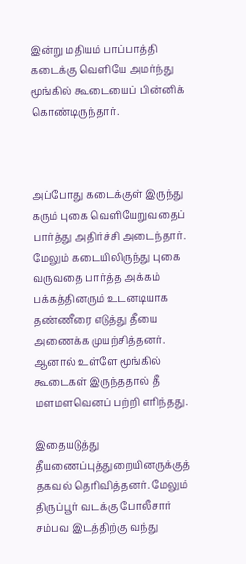இன்று மதியம் பாப்பாத்தி கடைக்கு வெளியே அமர்ந்து மூங்கில் கூடையைப் பின்னிக் கொண்டிருந்தார்.



அப்போது கடைக்குள் இருந்து கரும் புகை வெளியேறுவதைப் பார்த்து அதிர்ச்சி அடைந்தார். மேலும் கடையிலிருந்து புகை வருவதை பார்த்த அக்கம் பக்கத்தினரும் உடனடியாக தண்ணீரை எடுத்து தீயை அணைக்க முயற்சித்தனர். ஆனால் உள்ளே மூங்கில் கூடைகள் இருந்ததால் தீ மளமளவெனப் பற்றி எரிந்தது.

இதையடுத்து தீயணைப்புத்துறையினருக்குத் தகவல் தெரிவித்தனர். மேலும் திருப்பூர் வடக்கு போலீசார் சம்பவ இடத்திற்கு வந்து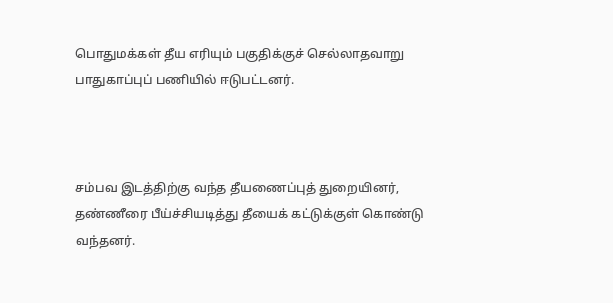பொதுமக்கள் தீய எரியும் பகுதிக்குச் செல்லாதவாறு பாதுகாப்புப் பணியில் ஈடுபட்டனர்.



சம்பவ இடத்திற்கு வந்த தீயணைப்புத் துறையினர், தண்ணீரை பீய்ச்சியடித்து தீயைக் கட்டுக்குள் கொண்டு வந்தனர்.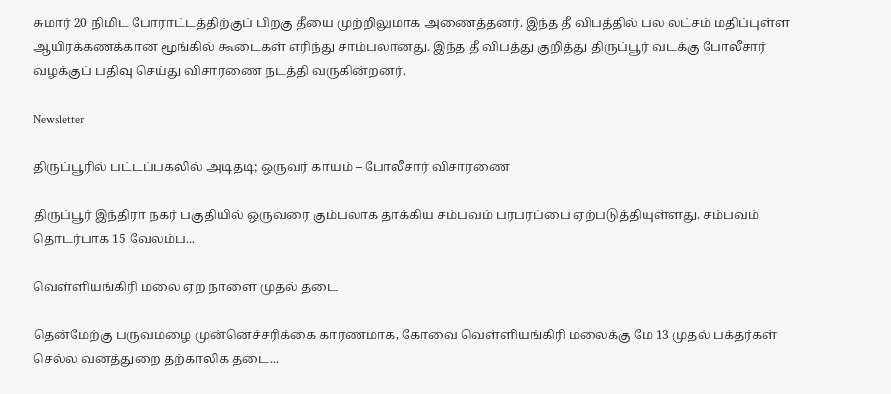சுமார் 20 நிமிட போராட்டத்திற்குப் பிறகு தீயை முற்றிலுமாக அணைத்தனர். இந்த தீ விபத்தில் பல லட்சம் மதிப்புள்ள ஆயிரக்கணக்கான மூங்கில் கூடைகள் எரிந்து சாம்பலானது. இந்த தீ விபத்து குறித்து திருப்பூர் வடக்கு போலீசார் வழக்குப் பதிவு செய்து விசாரணை நடத்தி வருகின்றனர்.

Newsletter

திருப்பூரில் பட்டப்பகலில் அடிதடி; ஒருவர் காயம் – போலீசார் விசாரணை

திருப்பூர் இந்திரா நகர் பகுதியில் ஒருவரை கும்பலாக தாக்கிய சம்பவம் பரபரப்பை ஏற்படுத்தியுள்ளது. சம்பவம் தொடர்பாக 15 வேலம்ப...

வெள்ளியங்கிரி மலை ஏற நாளை முதல் தடை

தென்மேற்கு பருவமழை முன்னெச்சரிக்கை காரணமாக, கோவை வெள்ளியங்கிரி மலைக்கு மே 13 முதல் பக்தர்கள் செல்ல வனத்துறை தற்காலிக தடை...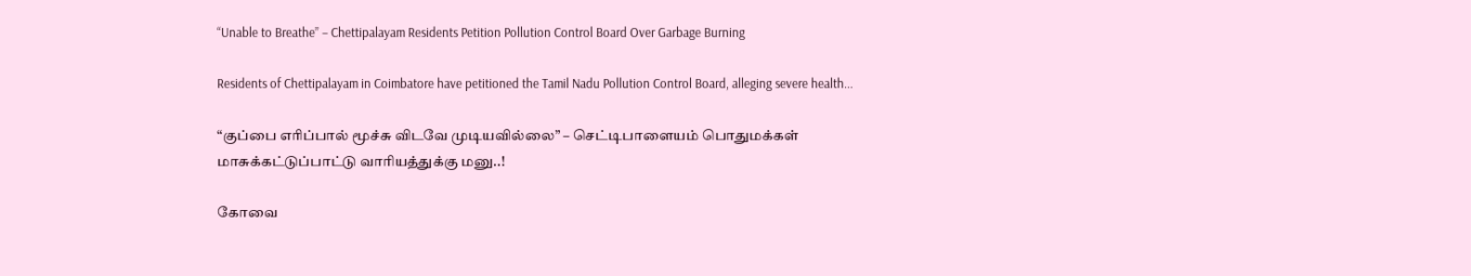“Unable to Breathe” – Chettipalayam Residents Petition Pollution Control Board Over Garbage Burning

Residents of Chettipalayam in Coimbatore have petitioned the Tamil Nadu Pollution Control Board, alleging severe health...

“குப்பை எரிப்பால் மூச்சு விடவே முடியவில்லை” – செட்டிபாளையம் பொதுமக்கள் மாசுக்கட்டுப்பாட்டு வாரியத்துக்கு மனு..!

கோவை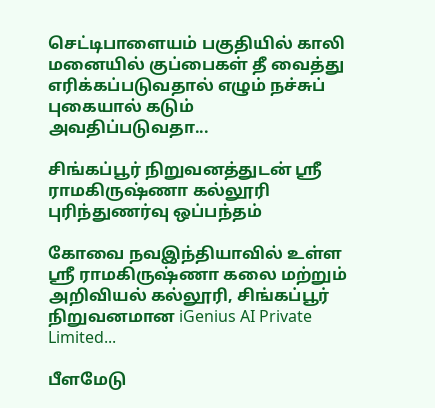செட்டிபாளையம் பகுதியில் காலி மனையில் குப்பைகள் தீ வைத்து எரிக்கப்படுவதால் எழும் நச்சுப் புகையால் கடும் அவதிப்படுவதா...

சிங்கப்பூர் நிறுவனத்துடன் ஸ்ரீ ராமகிருஷ்ணா கல்லூரி புரிந்துணர்வு ஒப்பந்தம்

கோவை நவஇந்தியாவில் உள்ள ஸ்ரீ ராமகிருஷ்ணா கலை மற்றும் அறிவியல் கல்லூரி, சிங்கப்பூர் நிறுவனமான iGenius AI Private Limited...

பீளமேடு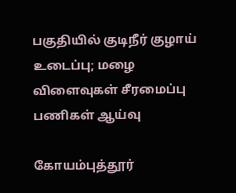பகுதியில் குடிநீர் குழாய் உடைப்பு; மழை விளைவுகள் சீரமைப்பு பணிகள் ஆய்வு

கோயம்புத்தூர்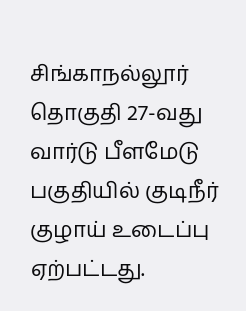சிங்காநல்லூர் தொகுதி 27-வது வார்டு பீளமேடு பகுதியில் குடிநீர் குழாய் உடைப்பு ஏற்பட்டது.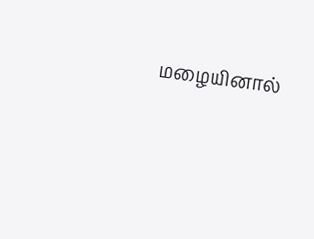மழையினால்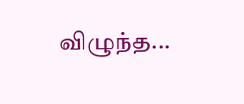விழுந்த...